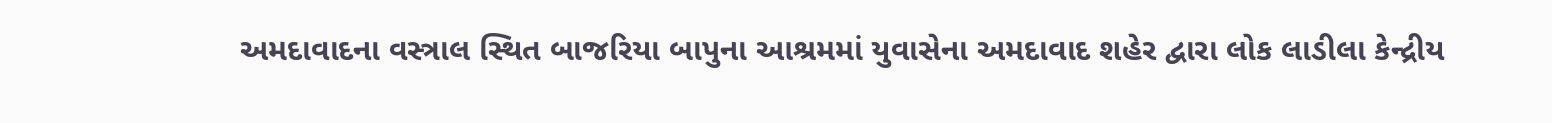અમદાવાદના વસ્ત્રાલ સ્થિત બાજરિયા બાપુના આશ્રમમાં યુવાસેના અમદાવાદ શહેર દ્વારા લોક લાડીલા કેન્દ્રીય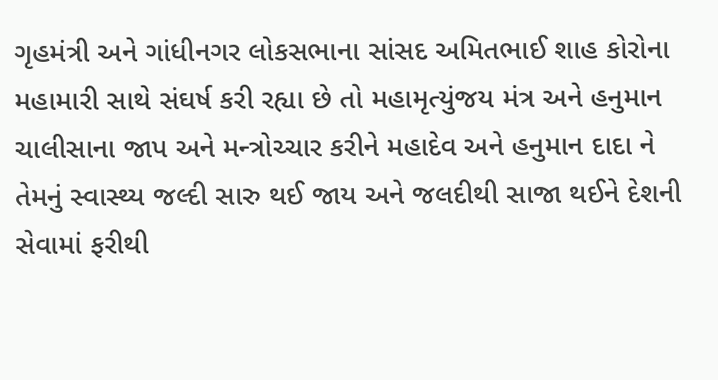ગૃહમંત્રી અને ગાંધીનગર લોકસભાના સાંસદ અમિતભાઈ શાહ કોરોના મહામારી સાથે સંઘર્ષ કરી રહ્યા છે તો મહામૃત્યુંજય મંત્ર અને હનુમાન ચાલીસાના જાપ અને મન્ત્રોચ્ચાર કરીને મહાદેવ અને હનુમાન દાદા ને તેમનું સ્વાસ્થ્ય જલ્દી સારુ થઈ જાય અને જલદીથી સાજા થઈને દેશની સેવામાં ફરીથી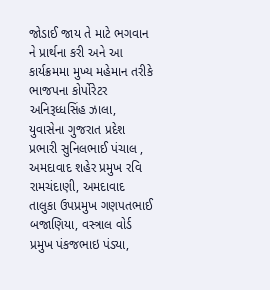જોડાઈ જાય તે માટે ભગવાન ને પ્રાર્થના કરી અને આ કાર્યક્રમમા મુખ્ય મહેમાન તરીકે ભાજપના કોર્પોરેટર અનિરૂધ્ધસિંહ ઝાલા, યુવાસેના ગુજરાત પ્રદેશ પ્રભારી સુનિલભાઈ પંચાલ , અમદાવાદ શહેર પ્રમુખ રવિ રામચંદાણી, અમદાવાદ તાલુકા ઉપપ્રમુખ ગણપતભાઈ બજાણિયા, વસ્ત્રાલ વોર્ડ પ્રમુખ પંકજભાઇ પંડ્યા,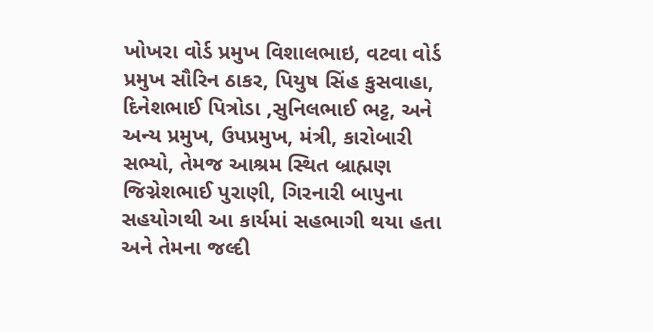ખોખરા વોર્ડ પ્રમુખ વિશાલભાઇ, વટવા વોર્ડ પ્રમુખ સૌરિન ઠાકર, પિયુષ સિંહ કુસવાહા, દિનેશભાઈ પિત્રોડા ,સુનિલભાઈ ભટ્ટ, અને અન્ય પ્રમુખ, ઉપપ્રમુખ, મંત્રી, કારોબારી સભ્યો, તેમજ આશ્રમ સ્થિત બ્રાહ્મણ જિગ્નેશભાઈ પુરાણી, ગિરનારી બાપુના સહયોગથી આ કાર્યમાં સહભાગી થયા હતા અને તેમના જલ્દી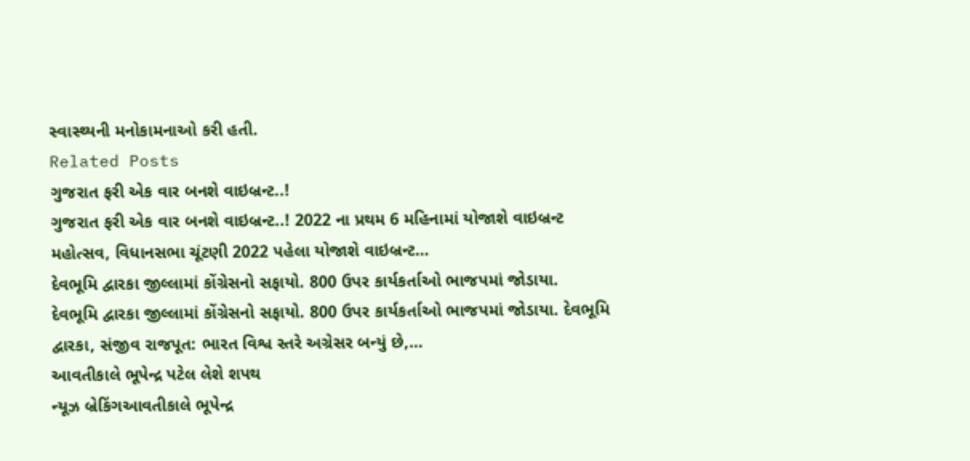સ્વાસ્થ્યની મનોકામનાઓ કરી હતી.
Related Posts
ગુજરાત ફરી એક વાર બનશે વાઇબ્રન્ટ..!
ગુજરાત ફરી એક વાર બનશે વાઇબ્રન્ટ..! 2022 ના પ્રથમ 6 મહિનામાં યોજાશે વાઇબ્રન્ટ મહોત્સવ, વિધાનસભા ચૂંટણી 2022 પહેલા યોજાશે વાઇબ્રન્ટ…
દેવભૂમિ દ્વારકા જીલ્લામાં કોંગ્રેસનો સફાયો. 800 ઉપર કાર્યકર્તાઓ ભાજપમાં જોડાયા.
દેવભૂમિ દ્વારકા જીલ્લામાં કોંગ્રેસનો સફાયો. 800 ઉપર કાર્યકર્તાઓ ભાજપમાં જોડાયા. દેવભૂમિ દ્વારકા, સંજીવ રાજપૂત: ભારત વિશ્વ સ્તરે અગ્રેસર બન્યું છે,…
આવતીકાલે ભૂપેન્દ્ર પટેલ લેશે શપથ
ન્યૂઝ બ્રેકિંગઆવતીકાલે ભૂપેન્દ્ર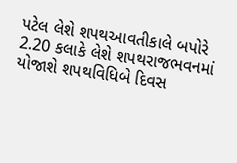પટેલ લેશે શપથઆવતીકાલે બપોરે 2.20 કલાકે લેશે શપથરાજભવનમાં યોજાશે શપથવિધિબે દિવસ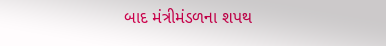બાદ મંત્રીમંડળના શપથ